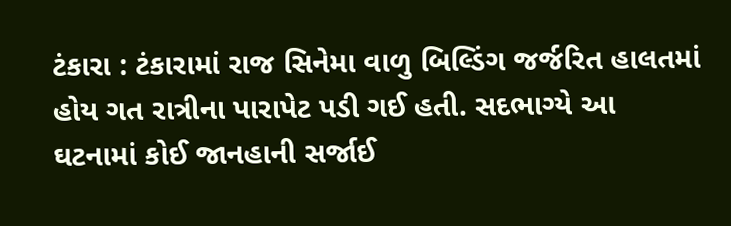ટંકારા : ટંકારામાં રાજ સિનેમા વાળુ બિલ્ડિંગ જર્જરિત હાલતમાં હોય ગત રાત્રીના પારાપેટ પડી ગઈ હતી. સદભાગ્યે આ ઘટનામાં કોઈ જાનહાની સર્જાઈ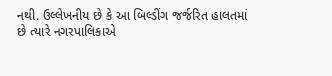નથી. ઉલ્લેખનીય છે કે આ બિલ્ડીંગ જર્જરિત હાલતમાં છે ત્યારે નગરપાલિકાએ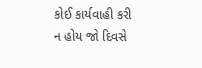કોઈ કાર્યવાહી કરી ન હોય જો દિવસે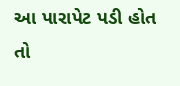આ પારાપેટ પડી હોત તો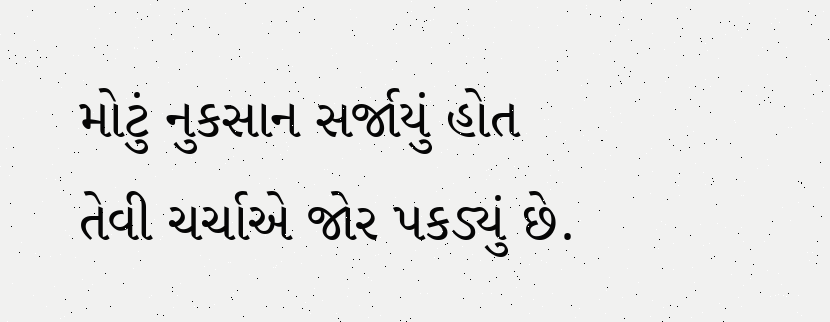મોટું નુકસાન સર્જાયું હોત તેવી ચર્ચાએ જોર પકડ્યું છે.